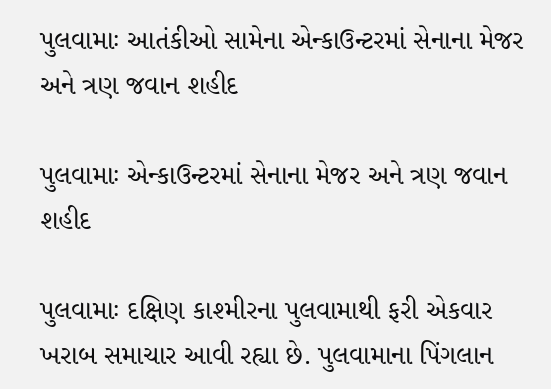પુલવામાઃ આતંકીઓ સામેના એન્કાઉન્ટરમાં સેનાના મેજર અને ત્રણ જવાન શહીદ

પુલવામાઃ એન્કાઉન્ટરમાં સેનાના મેજર અને ત્રણ જવાન શહીદ

પુલવામાઃ દક્ષિણ કાશ્મીરના પુલવામાથી ફરી એકવાર ખરાબ સમાચાર આવી રહ્યા છે. પુલવામાના પિંગલાન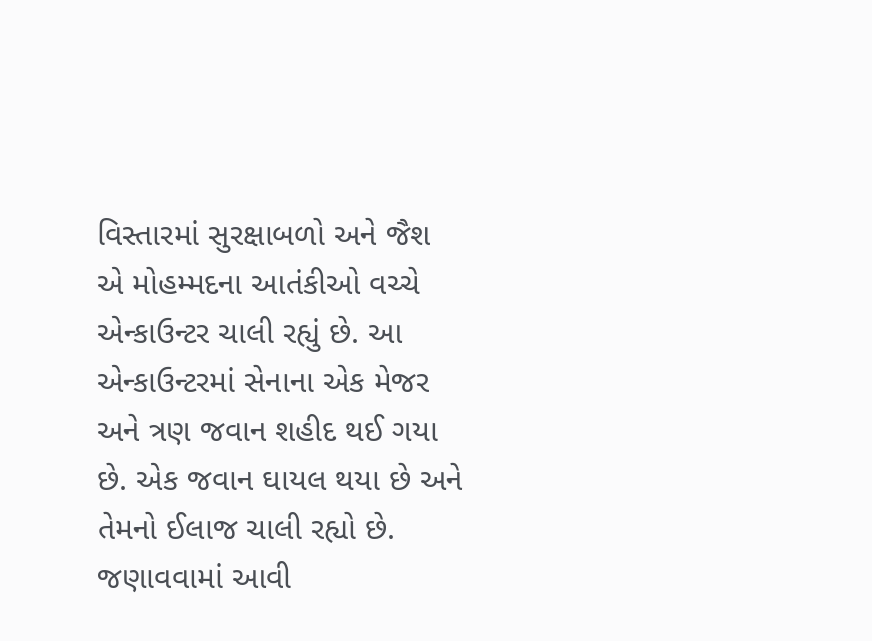વિસ્તારમાં સુરક્ષાબળો અને જૈશ એ મોહમ્મદના આતંકીઓ વચ્ચે એન્કાઉન્ટર ચાલી રહ્યું છે. આ એન્કાઉન્ટરમાં સેનાના એક મેજર અને ત્રણ જવાન શહીદ થઈ ગયા છે. એક જવાન ઘાયલ થયા છે અને તેમનો ઈલાજ ચાલી રહ્યો છે. જણાવવામાં આવી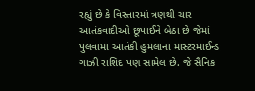રહ્યું છે કે વિસ્તારમાં ત્રણથી ચાર આતંકવાદીઓ છૂપાઈને બેઠા છે જેમાં પુલવામા આતંકી હુમલાના માસ્ટરમાઈન્ડ ગાઝી રાશિદ પણ સામેલ છે. જે સૈનિક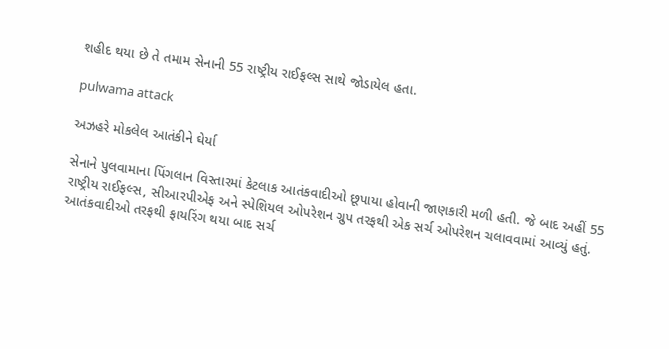શહીદ થયા છે તે તમામ સેનાની 55 રાષ્ટ્રીય રાઈફલ્સ સાથે જોડાયેલ હતા.

pulwama attack

અઝહરે મોકલેલ આતંકીને ઘેર્યા

સેનાને પુલવામાના પિંગલાન વિસ્તારમાં કેટલાક આતંકવાદીઓ છૂપાયા હોવાની જાણકારી મળી હતી. જે બાદ અહીં 55 રાષ્ટ્રીય રાઈફલ્સ, સીઆરપીએફ અને સ્પેશિયલ ઓપરેશન ગ્રુપ તરફથી એક સર્ચ ઓપરેશન ચલાવવામાં આવ્યું હતું. આતંકવાદીઓ તરફથી ફાયરિંગ થયા બાદ સર્ચ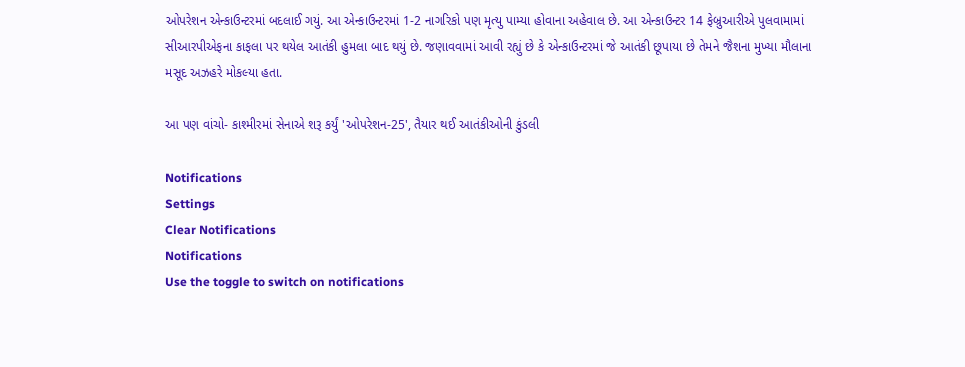ઓપરેશન એન્કાઉન્ટરમાં બદલાઈ ગયું. આ એન્કાઉન્ટરમાં 1-2 નાગરિકો પણ મૃત્યુ પામ્યા હોવાના અહેવાલ છે. આ એન્કાઉન્ટર 14 ફેબ્રુઆરીએ પુલવામામાં સીઆરપીએફના કાફલા પર થયેલ આતંકી હુમલા બાદ થયું છે. જણાવવામાં આવી રહ્યું છે કે એન્કાઉન્ટરમાં જે આતંકી છૂપાયા છે તેમને જૈશના મુખ્યા મૌલાના મસૂદ અઝહરે મોકલ્યા હતા.

આ પણ વાંચો- કાશ્મીરમાં સેનાએ શરૂ કર્યું 'ઓપરેશન-25', તૈયાર થઈ આતંકીઓની કુંડલી

Notifications
Settings
Clear Notifications
Notifications
Use the toggle to switch on notifications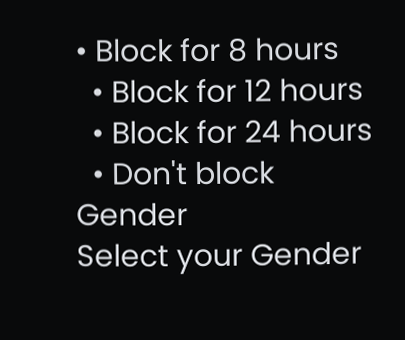• Block for 8 hours
  • Block for 12 hours
  • Block for 24 hours
  • Don't block
Gender
Select your Gender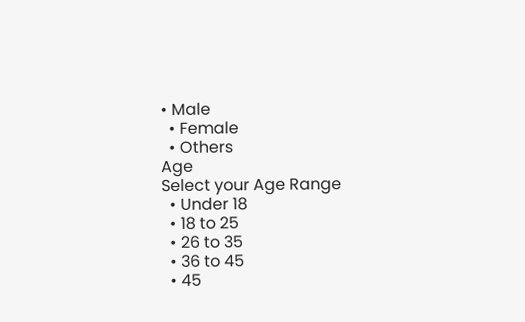• Male
  • Female
  • Others
Age
Select your Age Range
  • Under 18
  • 18 to 25
  • 26 to 35
  • 36 to 45
  • 45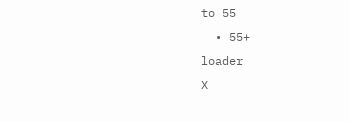to 55
  • 55+
loader
X